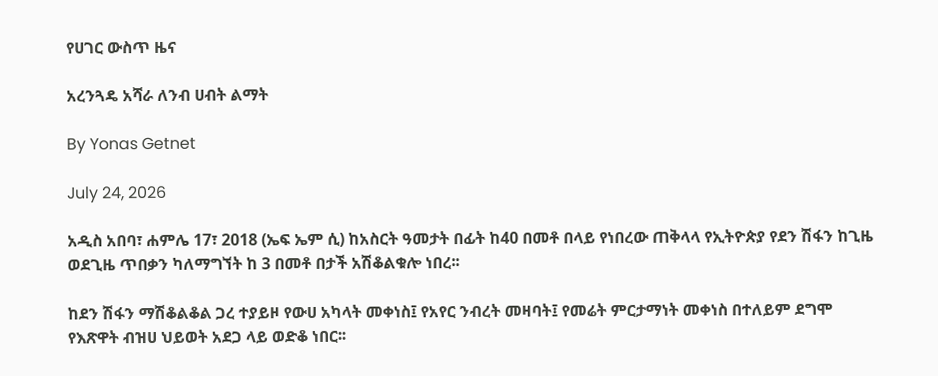የሀገር ውስጥ ዜና

አረንጓዴ አሻራ ለንብ ሀብት ልማት

By Yonas Getnet

July 24, 2026

አዲስ አበባ፣ ሐምሌ 17፣ 2018 (ኤፍ ኤም ሲ) ከአስርት ዓመታት በፊት ከ40 በመቶ በላይ የነበረው ጠቅላላ የኢትዮጵያ የደን ሽፋን ከጊዜ ወደጊዜ ጥበቃን ካለማግኘት ከ 3 በመቶ በታች አሽቆልቁሎ ነበረ፡፡

ከደን ሽፋን ማሽቆልቆል ጋረ ተያይዞ የውሀ አካላት መቀነስ፤ የአየር ንብረት መዛባት፤ የመሬት ምርታማነት መቀነስ በተለይም ደግሞ የእጽዋት ብዝሀ ህይወት አደጋ ላይ ወድቆ ነበር፡፡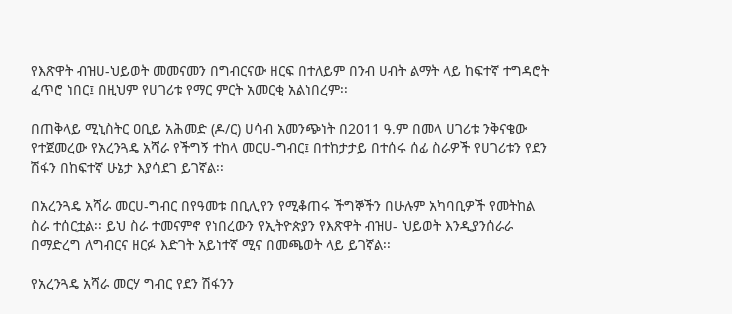የእጽዋት ብዝሀ-ህይወት መመናመን በግብርናው ዘርፍ በተለይም በንብ ሀብት ልማት ላይ ከፍተኛ ተግዳሮት ፈጥሮ ነበር፤ በዚህም የሀገሪቱ የማር ምርት አመርቂ አልነበረም፡፡

በጠቅላይ ሚኒስትር ዐቢይ አሕመድ (ዶ/ር) ሀሳብ አመንጭነት በ2011 ዓ.ም በመላ ሀገሪቱ ንቅናቄው የተጀመረው የአረንጓዴ አሻራ የችግኝ ተከላ መርሀ-ግብር፤ በተከታታይ በተሰሩ ሰፊ ስራዎች የሀገሪቱን የደን ሽፋን በከፍተኛ ሁኔታ እያሳደገ ይገኛል፡፡

በአረንጓዴ አሻራ መርሀ-ግብር በየዓመቱ በቢሊየን የሚቆጠሩ ችግኞችን በሁሉም አካባቢዎች የመትከል ስራ ተሰርቷል፡፡ ይህ ስራ ተመናምኖ የነበረውን የኢትዮጵያን የእጽዋት ብዝሀ- ህይወት እንዲያንሰራራ በማድረግ ለግብርና ዘርፉ እድገት አይነተኛ ሚና በመጫወት ላይ ይገኛል፡፡

የአረንጓዴ አሻራ መርሃ ግብር የደን ሽፋንን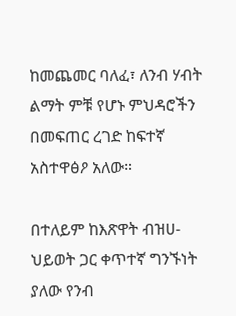ከመጨመር ባለፈ፣ ለንብ ሃብት ልማት ምቹ የሆኑ ምህዳሮችን በመፍጠር ረገድ ከፍተኛ አስተዋፅዖ አለው።

በተለይም ከእጽዋት ብዝሀ- ህይወት ጋር ቀጥተኛ ግንኙነት ያለው የንብ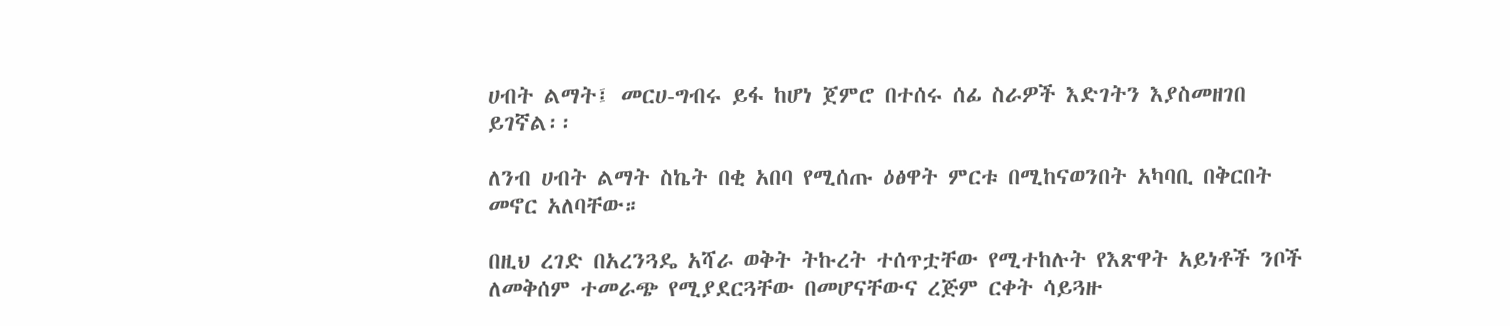ሀብት ልማት፤ መርሀ-ግብሩ ይፋ ከሆነ ጀምሮ በተሰሩ ሰፊ ስራዎች እድገትን እያስመዘገበ ይገኛል፡፡

ለንብ ሀብት ልማት ስኬት በቂ አበባ የሚሰጡ ዕፅዋት ምርቱ በሚከናወንበት አካባቢ በቅርበት መኖር አለባቸው።

በዚህ ረገድ በአረንጓዴ አሻራ ወቅት ትኩረት ተሰጥቷቸው የሚተከሉት የእጽዋት አይነቶች ንቦች ለመቅሰም ተመራጭ የሚያደርጓቸው በመሆናቸውና ረጅም ርቀት ሳይጓዙ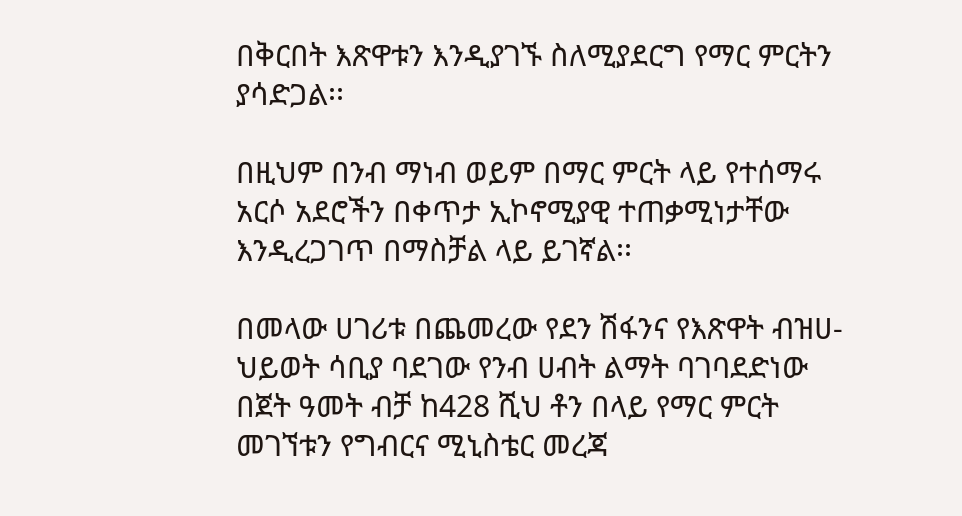በቅርበት እጽዋቱን እንዲያገኙ ስለሚያደርግ የማር ምርትን ያሳድጋል፡፡

በዚህም በንብ ማነብ ወይም በማር ምርት ላይ የተሰማሩ አርሶ አደሮችን በቀጥታ ኢኮኖሚያዊ ተጠቃሚነታቸው እንዲረጋገጥ በማስቻል ላይ ይገኛል፡፡

በመላው ሀገሪቱ በጨመረው የደን ሽፋንና የእጽዋት ብዝሀ-ህይወት ሳቢያ ባደገው የንብ ሀብት ልማት ባገባደድነው በጀት ዓመት ብቻ ከ428 ሺህ ቶን በላይ የማር ምርት መገኘቱን የግብርና ሚኒስቴር መረጃ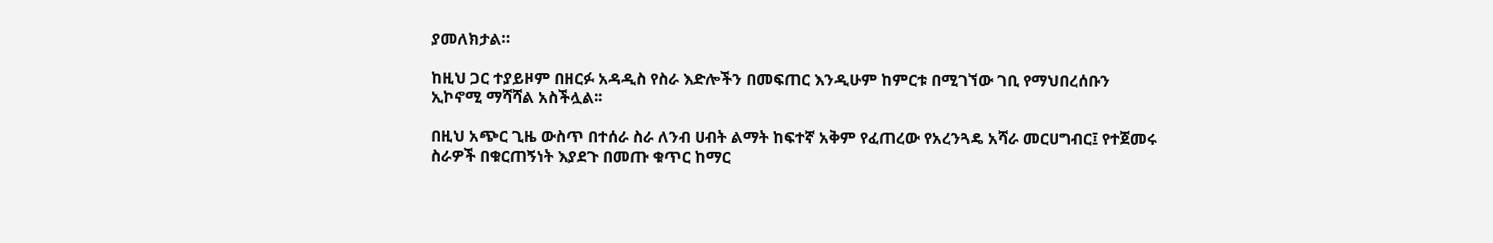ያመለክታል።

ከዚህ ጋር ተያይዞም በዘርፉ አዳዲስ የስራ እድሎችን በመፍጠር እንዲሁም ከምርቱ በሚገኘው ገቢ የማህበረሰቡን ኢኮኖሚ ማሻሻል አስችሏል፡፡

በዚህ አጭር ጊዜ ውስጥ በተሰራ ስራ ለንብ ሀብት ልማት ከፍተኛ አቅም የፈጠረው የአረንጓዴ አሻራ መርሀግብር፤ የተጀመሩ ስራዎች በቁርጠኝነት እያደጉ በመጡ ቁጥር ከማር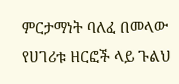ምርታማነት ባለፈ በመላው የሀገሪቱ ዘርፎች ላይ ጉልህ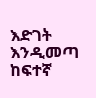እድገት እንዲመጣ ከፍተኛ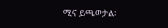ሚና ይጫወታል፡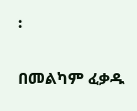፡

በመልካም ፈቃዱ